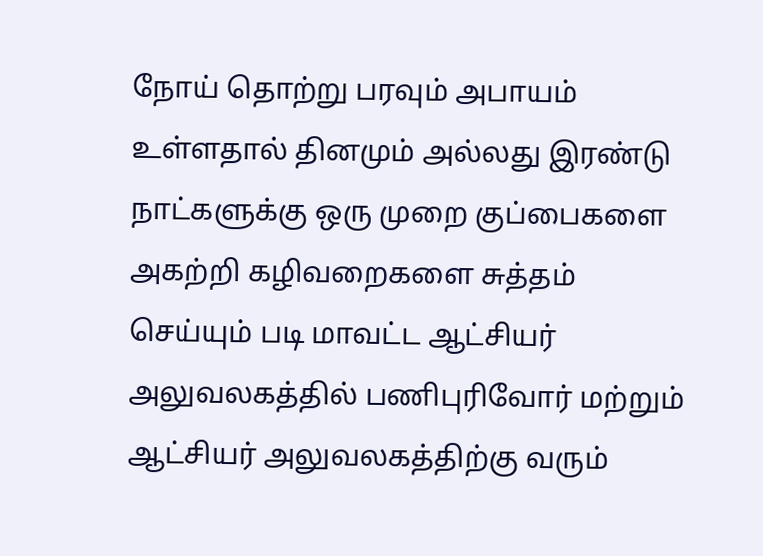நோய் தொற்று பரவும் அபாயம் உள்ளதால் தினமும் அல்லது இரண்டு நாட்களுக்கு ஒரு முறை குப்பைகளை அகற்றி கழிவறைகளை சுத்தம் செய்யும் படி மாவட்ட ஆட்சியர் அலுவலகத்தில் பணிபுரிவோர் மற்றும் ஆட்சியர் அலுவலகத்திற்கு வரும்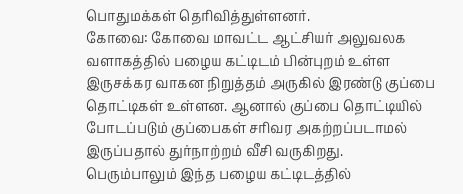பொதுமக்கள் தெரிவித்துள்ளனர்.
கோவை: கோவை மாவட்ட ஆட்சியர் அலுவலக வளாகத்தில் பழைய கட்டிடம் பின்புறம் உள்ள இருசக்கர வாகன நிறுத்தம் அருகில் இரண்டு குப்பை தொட்டிகள் உள்ளன. ஆனால் குப்பை தொட்டியில் போடப்படும் குப்பைகள் சரிவர அகற்றப்படாமல் இருப்பதால் துர்நாற்றம் வீசி வருகிறது.
பெரும்பாலும் இந்த பழைய கட்டிடத்தில்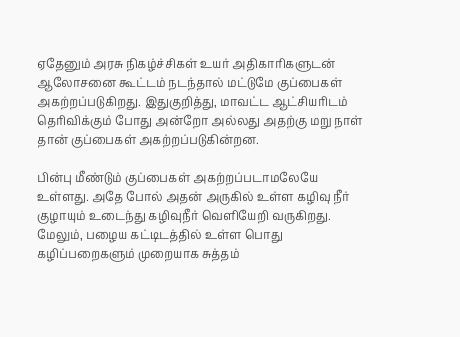ஏதேனும் அரசு நிகழ்ச்சிகள் உயர் அதிகாரிகளுடன் ஆலோசனை கூட்டம் நடந்தால் மட்டுமே குப்பைகள் அகற்றப்படுகிறது. இதுகுறித்து, மாவட்ட ஆட்சியரிடம் தெரிவிக்கும் போது அன்றோ அல்லது அதற்கு மறு நாள் தான் குப்பைகள் அகற்றப்படுகின்றன.

பின்பு மீண்டும் குப்பைகள் அகற்றப்படாமலேயே உள்ளது. அதே போல் அதன் அருகில் உள்ள கழிவு நீர் குழாயும் உடைந்து கழிவுநீர் வெளியேறி வருகிறது. மேலும், பழைய கட்டிடத்தில் உள்ள பொது கழிப்பறைகளும் முறையாக சுத்தம்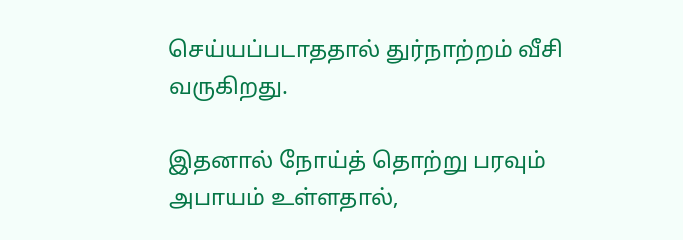செய்யப்படாததால் துர்நாற்றம் வீசி வருகிறது.

இதனால் நோய்த் தொற்று பரவும் அபாயம் உள்ளதால்,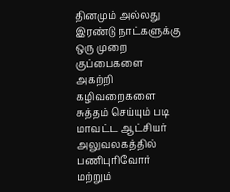தினமும் அல்லது இரண்டு நாட்களுக்கு ஒரு முறை குப்பைகளை அகற்றி கழிவறைகளை சுத்தம் செய்யும் படி மாவட்ட ஆட்சியர் அலுவலகத்தில் பணிபுரிவோர் மற்றும்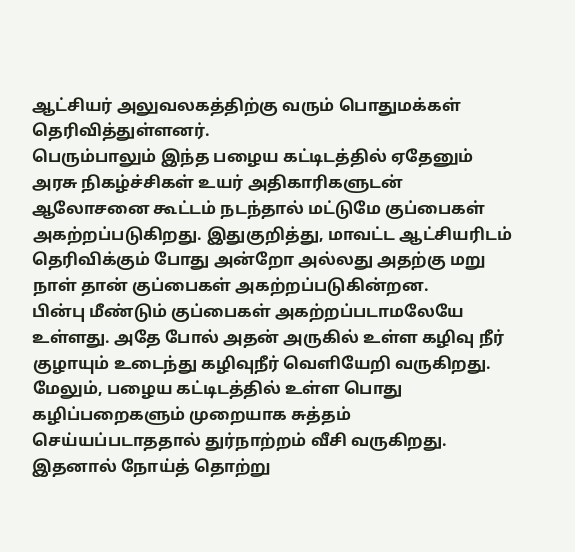ஆட்சியர் அலுவலகத்திற்கு வரும் பொதுமக்கள் தெரிவித்துள்ளனர்.
பெரும்பாலும் இந்த பழைய கட்டிடத்தில் ஏதேனும் அரசு நிகழ்ச்சிகள் உயர் அதிகாரிகளுடன் ஆலோசனை கூட்டம் நடந்தால் மட்டுமே குப்பைகள் அகற்றப்படுகிறது. இதுகுறித்து, மாவட்ட ஆட்சியரிடம் தெரிவிக்கும் போது அன்றோ அல்லது அதற்கு மறு நாள் தான் குப்பைகள் அகற்றப்படுகின்றன.
பின்பு மீண்டும் குப்பைகள் அகற்றப்படாமலேயே உள்ளது. அதே போல் அதன் அருகில் உள்ள கழிவு நீர் குழாயும் உடைந்து கழிவுநீர் வெளியேறி வருகிறது. மேலும், பழைய கட்டிடத்தில் உள்ள பொது கழிப்பறைகளும் முறையாக சுத்தம் செய்யப்படாததால் துர்நாற்றம் வீசி வருகிறது.
இதனால் நோய்த் தொற்று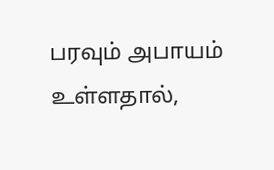பரவும் அபாயம் உள்ளதால்,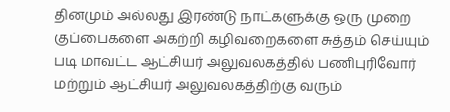தினமும் அல்லது இரண்டு நாட்களுக்கு ஒரு முறை குப்பைகளை அகற்றி கழிவறைகளை சுத்தம் செய்யும் படி மாவட்ட ஆட்சியர் அலுவலகத்தில் பணிபுரிவோர் மற்றும் ஆட்சியர் அலுவலகத்திற்கு வரும்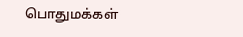பொதுமக்கள்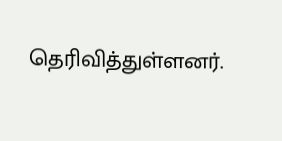தெரிவித்துள்ளனர்.